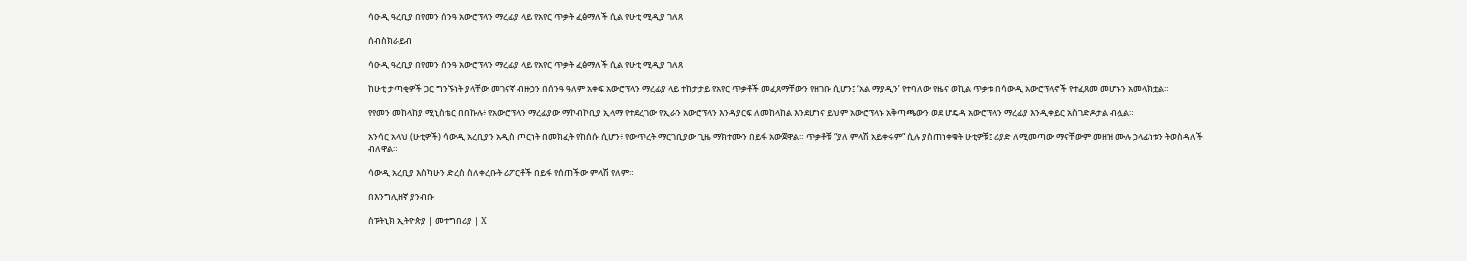ሳዑዲ ዓረቢያ በየመን ሰንዓ አውሮፕላን ማረፊያ ላይ የአየር ጥቃት ፈፅማለች ሲል የሁቲ ሚዲያ ገለጸ

ሰብስክራይብ

ሳዑዲ ዓረቢያ በየመን ሰንዓ አውሮፕላን ማረፊያ ላይ የአየር ጥቃት ፈፅማለች ሲል የሁቲ ሚዲያ ገለጸ

ከሁቲ ታጣቂዎች ጋር ግንኙነት ያላቸው መገናኛ ብዙኃን በሰንዓ ዓለም አቀፍ አውሮፕላን ማረፊያ ላይ ተከታታይ የአየር ጥቃቶች መፈጸማቸውን የዘገቡ ሲሆን፤ ‘አል ማያዲን’ የተባለው የዜና ወኪል ጥቃቱ በሳውዲ አውሮፕላኖች የተፈጸመ መሆኑን አመላክቷል።

የየመን መከላከያ ሚኒስቴር በበኩሉ፥ የአውሮፕላን ማረፊያው ማኮብኮቢያ ኢላማ የተደረገው የኢራን አውሮፕላን እንዳያርፍ ለመከላከል እንደሆነና ይህም አውሮፕላኑ አቅጣጫውን ወደ ሆዴዳ አውሮፕላን ማረፊያ እንዲቀይር አስገድዶታል ብሏል።

አንሳር አላህ (ሁቲዎች) ሳውዲ አረቢያን አዲስ ጦርነት በመክፈት የከሰሱ ሲሆን፥ የውጥረት ማርገቢያው ጊዜ ማክተሙን በይፋ አውጀዋል። ጥቃቶቹ “ያለ ምላሽ አይቀሩም” ሲሉ ያስጠነቀቁት ሁቲዎቹ፤ ሪያድ ለሚመጣው ማናቸውም መዘዝ ሙሉ ኃላፊነቱን ትወስዳለች ብለዋል።

ሳውዲ አረቢያ እስካሁን ድረስ ስለቀረቡት ሪፖርቶች በይፋ የሰጠችው ምላሽ የለም።

በእንግሊዘኛ ያንብቡ

ስፑትኒክ ኢትዮጵያ | መተግበሪያ | X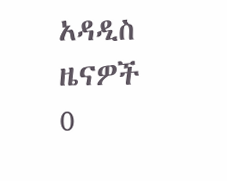አዳዲስ ዜናዎች
0